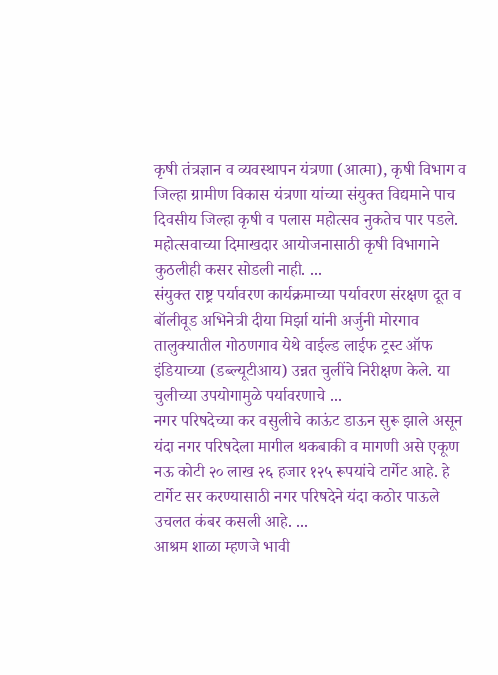कृषी तंत्रज्ञान व व्यवस्थापन यंत्रणा (आत्मा), कृषी विभाग व जिल्हा ग्रामीण विकास यंत्रणा यांच्या संयुक्त विद्यमाने पाच दिवसीय जिल्हा कृषी व पलास महोत्सव नुकतेच पार पडले. महोत्सवाच्या दिमाखदार आयोजनासाठी कृषी विभागाने कुठलीही कसर सोडली नाही. ...
संयुक्त राष्ट्र पर्यावरण कार्यक्रमाच्या पर्यावरण संरक्षण दूत व बॉलीवूड अभिनेत्री दीया मिर्झा यांनी अर्जुनी मोरगाव तालुक्यातील गोठणगाव येथे वाईल्ड लाईफ ट्रस्ट ऑफ इंडियाच्या (डब्ल्यूटीआय) उन्नत चुलींचे निरीक्षण केले. या चुलीच्या उपयोगामुळे पर्यावरणाचे ...
नगर परिषदेच्या कर वसुलीचे काऊंट डाऊन सुरू झाले असून यंदा नगर परिषदेला मागील थकबाकी व मागणी असे एकूण नऊ कोटी २० लाख २६ हजार १२५ रूपयांचे टार्गेट आहे. हे टार्गेट सर करण्यासाठी नगर परिषदेने यंदा कठोर पाऊले उचलत कंबर कसली आहे. ...
आश्रम शाळा म्हणजे भावी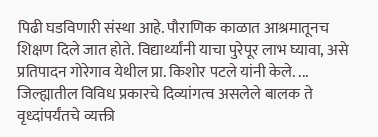पिढी घडविणारी संस्था आहे. पौराणिक काळात आश्रमातूनच शिक्षण दिले जात होते. विद्यार्थ्यांनी याचा पुरेपूर लाभ घ्यावा, असे प्रतिपादन गोरेगाव येथील प्रा. किशोर पटले यांनी केले. ...
जिल्ह्यातील विविध प्रकारचे दिव्यांगत्व असलेले बालक ते वृध्दांपर्यंतचे व्यक्ती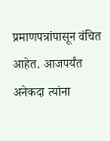प्रमाणपत्रांपासून वंचित आहेत. आजपर्यंत अनेकदा त्यांना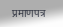प्रमाणपत्र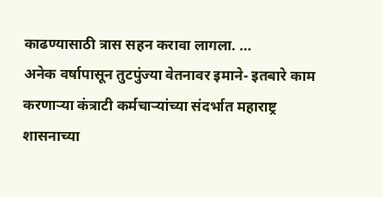काढण्यासाठी त्रास सहन करावा लागला. ...
अनेक वर्षापासून तुटपुंज्या वेतनावर इमाने- इतबारे काम करणाऱ्या कंत्राटी कर्मचाऱ्यांच्या संदर्भात महाराष्ट्र शासनाच्या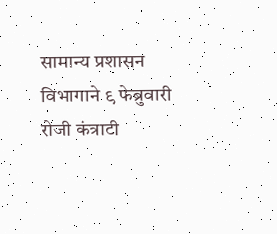सामान्य प्रशासन विभागाने ९ फेब्रुवारी रोजी कंत्राटी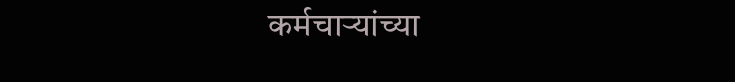कर्मचाऱ्यांच्या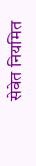सेवेत नियमित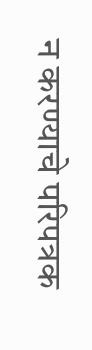न करण्याचे परिपत्रक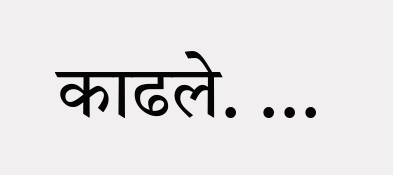काढले. ...